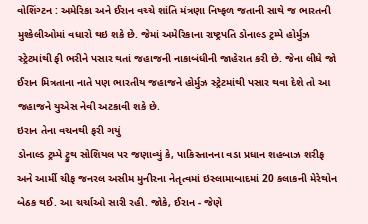વોશિંગ્ટન : અમેરિકા અને ઈરાન વચ્ચે શાંતિ મંત્રણા નિષ્ફળ જતાની સાથે જ ભારતની મુશ્કેલીઓમાં વધારો થઇ શકે છે. જેમાં અમેરિકાના રાષ્ટ્રપતિ ડોનાલ્ડ ટ્રમ્પે હોર્મુઝ સ્ટ્રેટમાંથી ફી ભરીને પસાર થતાં જહાજની નાકાબંધીની જાહેરાત કરી છે. જેના લીધે જો ઈરાન મિત્રતાના નાતે પણ ભારતીય જહાજને હોર્મુઝ સ્ટ્રેટમાંથી પસાર થવા દેશે તો આ જહાજને યુએસ નેવી અટકાવી શકે છે.
ઇરાન તેના વચનથી ફરી ગયું
ડોનાલ્ડ ટ્રમ્પે ટ્રુથ સોશિયલ પર જણાવ્યું કે, પાકિસ્તાનના વડા પ્રધાન શહબાઝ શરીફ અને આર્મી ચીફ જનરલ અસીમ મુનીરના નેતૃત્વમાં ઇસ્લામાબાદમાં 20 કલાકની મેરેથોન બેઠક થઈ. આ ચર્ચાઓ સારી રહી. જોકે, ઈરાન - જેણે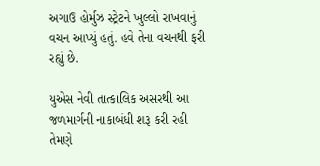અગાઉ હોર્મુઝ સ્ટ્રેટને ખુલ્લો રાખવાનું વચન આપ્યું હતું. હવે તેના વચનથી ફરી રહ્યું છે.

યુએસ નેવી તાત્કાલિક અસરથી આ જળમાર્ગની નાકાબંધી શરૂ કરી રહી
તેમણે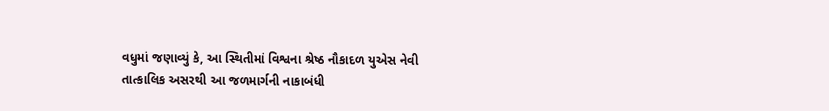વધુમાં જણાવ્યું કે, આ સ્થિતીમાં વિશ્વના શ્રેષ્ઠ નૌકાદળ યુએસ નેવી તાત્કાલિક અસરથી આ જળમાર્ગની નાકાબંધી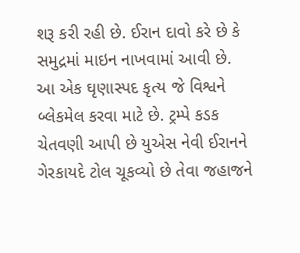શરૂ કરી રહી છે. ઈરાન દાવો કરે છે કે સમુદ્રમાં માઇન નાખવામાં આવી છે. આ એક ઘૃણાસ્પદ કૃત્ય જે વિશ્વને બ્લેકમેલ કરવા માટે છે. ટ્રમ્પે કડક ચેતવણી આપી છે યુએસ નેવી ઈરાનને ગેરકાયદે ટોલ ચૂકવ્યો છે તેવા જહાજને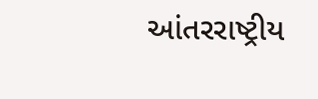આંતરરાષ્ટ્રીય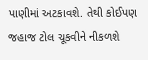પાણીમાં અટકાવશે. તેથી કોઈપણ જહાજ ટોલ ચૂકવીને નીકળશે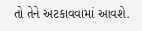તો તેને અટકાવવામાં આવશે.